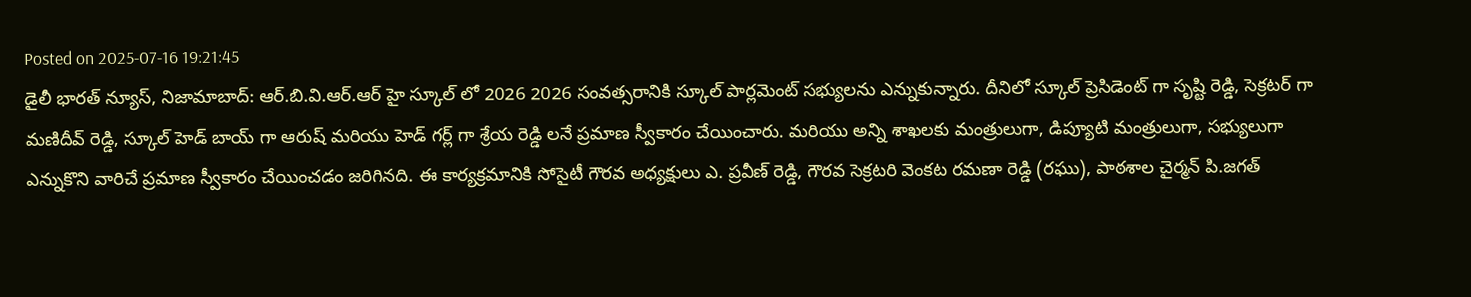Posted on 2025-07-16 19:21:45
డైలీ భారత్ న్యూస్, నిజామాబాద్: ఆర్.బి.వి.ఆర్.ఆర్ హై స్కూల్ లో 2026 2026 సంవత్సరానికి స్కూల్ పార్లమెంట్ సభ్యులను ఎన్నుకున్నారు. దీనిలో స్కూల్ ప్రెసిడెంట్ గా సృష్టి రెడ్డి, సెక్రటర్ గా మణిదీవ్ రెడ్డి, స్కూల్ హెడ్ బాయ్ గా ఆరుష్ మరియు హెడ్ గర్ల్ గా శ్రేయ రెడ్డి లనే ప్రమాణ స్వీకారం చేయించారు. మరియు అన్ని శాఖలకు మంత్రులుగా, డిప్యూటి మంత్రులుగా, సభ్యులుగా ఎన్నుకొని వారిచే ప్రమాణ స్వీకారం చేయించడం జరిగినది. ఈ కార్యక్రమానికి సోసైటీ గౌరవ అధ్యక్షులు ఎ. ప్రవీణ్ రెడ్డి, గౌరవ సెక్రటరి వెంకట రమణా రెడ్డి (రఘు), పాఠశాల చైర్మన్ పి.జగత్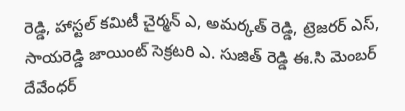రెడ్డి, హాస్టల్ కమిటీ చైర్మన్ ఎ, అమర్కత్ రెడ్డి, ట్రెజరర్ ఎస్, సాయరెడ్డి జాయింట్ సెక్రటరి ఎ. సుజిత్ రెడ్డి ఈ.సి మెంబర్ దేవేంధర్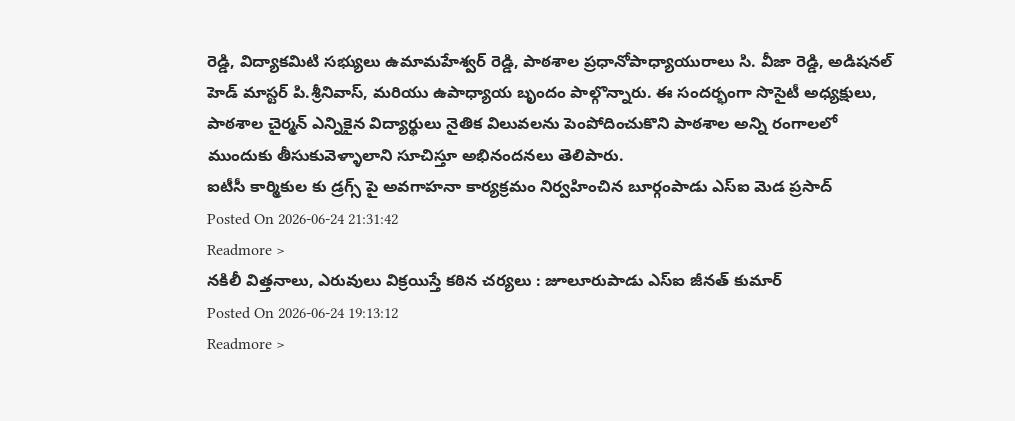రెడ్డి, విద్యాకమిటి సభ్యులు ఉమామహేశ్వర్ రెడ్డి, పాఠశాల ప్రధానోపాధ్యాయురాలు సి. వీజా రెడ్డి, అడిషనల్ హెడ్ మాస్టర్ పి.శ్రీనివాస్, మరియు ఉపాధ్యాయ బృందం పాల్గొన్నారు. ఈ సందర్భంగా సొసైటీ అధ్యక్షులు, పాఠశాల చైర్మన్ ఎన్నికైన విద్యార్థులు నైతిక విలువలను పెంపోదించుకొని పాఠశాల అన్ని రంగాలలో ముందుకు తీసుకువెళ్ళాలాని సూచిస్తూ అభినందనలు తెలిపారు.
ఐటీసీ కార్మికుల కు డ్రగ్స్ పై అవగాహనా కార్యక్రమం నిర్వహించిన బూర్గంపాడు ఎస్ఐ మెడ ప్రసాద్
Posted On 2026-06-24 21:31:42
Readmore >
నకిలీ విత్తనాలు, ఎరువులు విక్రయిస్తే కఠిన చర్యలు : జూలూరుపాడు ఎస్ఐ జీనత్ కుమార్
Posted On 2026-06-24 19:13:12
Readmore >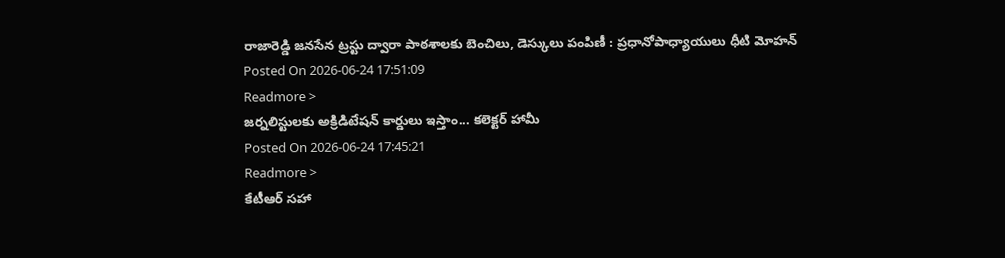రాజారెడ్డి జనసేన ట్రస్టు ద్వారా పాఠశాలకు బెంచిలు, డెస్కులు పంపిణీ : ప్రధానోపాధ్యాయులు ధీటి మోహన్
Posted On 2026-06-24 17:51:09
Readmore >
జర్నలిస్టులకు అక్రిడిటేషన్ కార్డులు ఇస్తాం... కలెక్టర్ హామీ
Posted On 2026-06-24 17:45:21
Readmore >
కేటీఆర్ సహా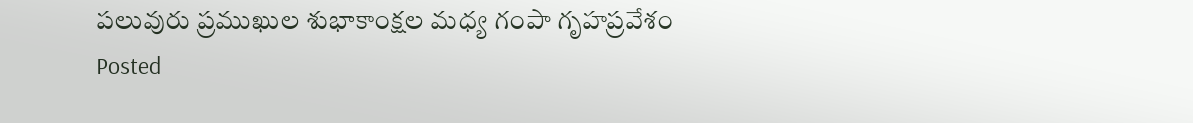పలువురు ప్రముఖుల శుభాకాంక్షల మధ్య గంపా గృహప్రవేశం
Posted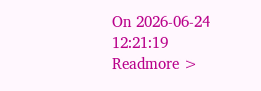On 2026-06-24 12:21:19
Readmore >